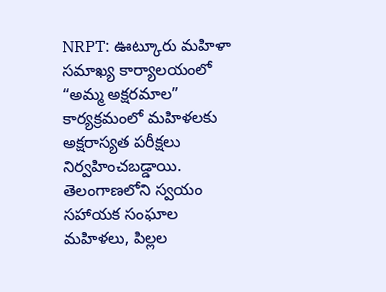NRPT: ఊట్కూరు మహిళా సమాఖ్య కార్యాలయంలో “అమ్మ అక్షరమాల” కార్యక్రమంలో మహిళలకు అక్షరాస్యత పరీక్షలు నిర్వహించబడ్డాయి. తెలంగాణలోని స్వయం సహాయక సంఘాల మహిళలు, పిల్లల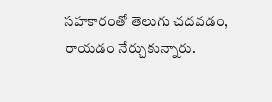సహకారంతో తెలుగు చదవడం, రాయడం నేర్చుకున్నారు.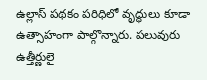ఉల్లాస్ పథకం పరిధిలో వృద్ధులు కూడా ఉత్సాహంగా పాల్గొన్నారు. పలువురు ఉత్తీర్ణులై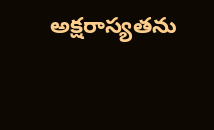అక్షరాస్యతను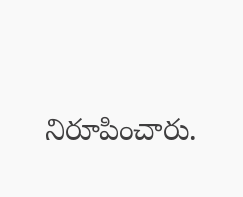నిరూపించారు.